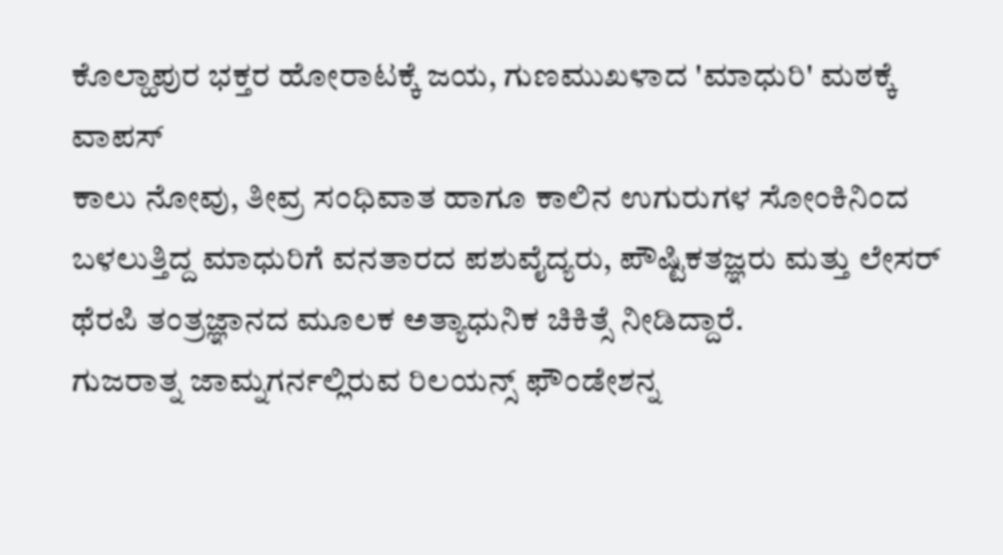ಕೊಲ್ಹಾಪುರ ಭಕ್ತರ ಹೋರಾಟಕ್ಕೆ ಜಯ, ಗುಣಮುಖಳಾದ 'ಮಾಧುರಿ' ಮಠಕ್ಕೆ ವಾಪಸ್
ಕಾಲು ನೋವು, ತೀವ್ರ ಸಂಧಿವಾತ ಹಾಗೂ ಕಾಲಿನ ಉಗುರುಗಳ ಸೋಂಕಿನಿಂದ ಬಳಲುತ್ತಿದ್ದ ಮಾಧುರಿಗೆ ವನತಾರದ ಪಶುವೈದ್ಯರು, ಪೌಷ್ಟಿಕತಜ್ಞರು ಮತ್ತು ಲೇಸರ್ ಥೆರಪಿ ತಂತ್ರಜ್ಞಾನದ ಮೂಲಕ ಅತ್ಯಾಧುನಿಕ ಚಿಕಿತ್ಸೆ ನೀಡಿದ್ದಾರೆ.
ಗುಜರಾತ್ನ ಜಾಮ್ನಗರ್ನಲ್ಲಿರುವ ರಿಲಯನ್ಸ್ ಫೌಂಡೇಶನ್ನ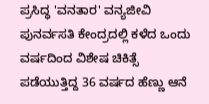ಪ್ರಸಿದ್ಧ 'ವನತಾರ' ವನ್ಯಜೀವಿ ಪುನರ್ವಸತಿ ಕೇಂದ್ರದಲ್ಲಿ ಕಳೆದ ಒಂದು ವರ್ಷದಿಂದ ವಿಶೇಷ ಚಿಕಿತ್ಸೆ ಪಡೆಯುತ್ತಿದ್ದ 36 ವರ್ಷದ ಹೆಣ್ಣು ಆನೆ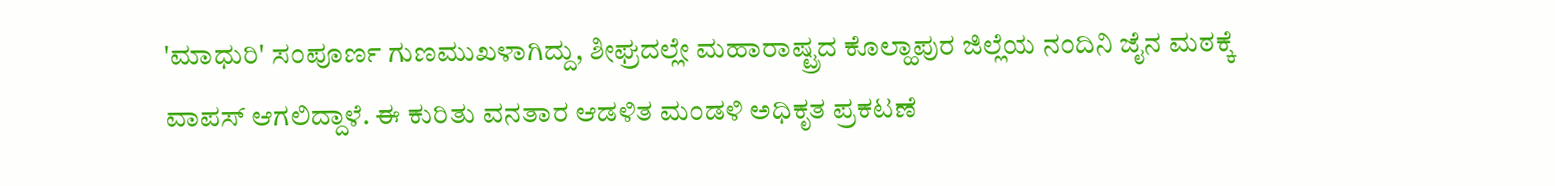'ಮಾಧುರಿ' ಸಂಪೂರ್ಣ ಗುಣಮುಖಳಾಗಿದ್ದು, ಶೀಘ್ರದಲ್ಲೇ ಮಹಾರಾಷ್ಟ್ರದ ಕೊಲ್ಹಾಪುರ ಜಿಲ್ಲೆಯ ನಂದಿನಿ ಜೈನ ಮಠಕ್ಕೆ ವಾಪಸ್ ಆಗಲಿದ್ದಾಳೆ. ಈ ಕುರಿತು ವನತಾರ ಆಡಳಿತ ಮಂಡಳಿ ಅಧಿಕೃತ ಪ್ರಕಟಣೆ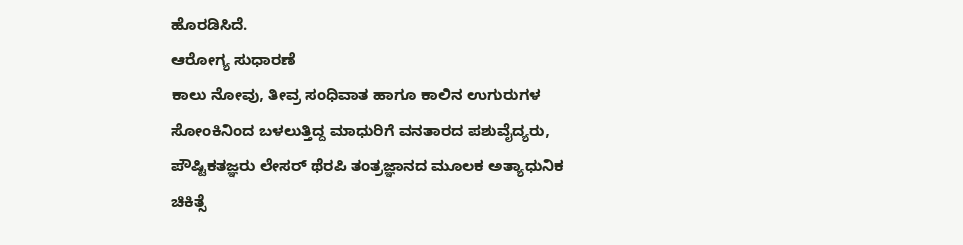ಹೊರಡಿಸಿದೆ.
ಆರೋಗ್ಯ ಸುಧಾರಣೆ
ಕಾಲು ನೋವು, ತೀವ್ರ ಸಂಧಿವಾತ ಹಾಗೂ ಕಾಲಿನ ಉಗುರುಗಳ ಸೋಂಕಿನಿಂದ ಬಳಲುತ್ತಿದ್ದ ಮಾಧುರಿಗೆ ವನತಾರದ ಪಶುವೈದ್ಯರು, ಪೌಷ್ಟಿಕತಜ್ಞರು ಲೇಸರ್ ಥೆರಪಿ ತಂತ್ರಜ್ಞಾನದ ಮೂಲಕ ಅತ್ಯಾಧುನಿಕ ಚಿಕಿತ್ಸೆ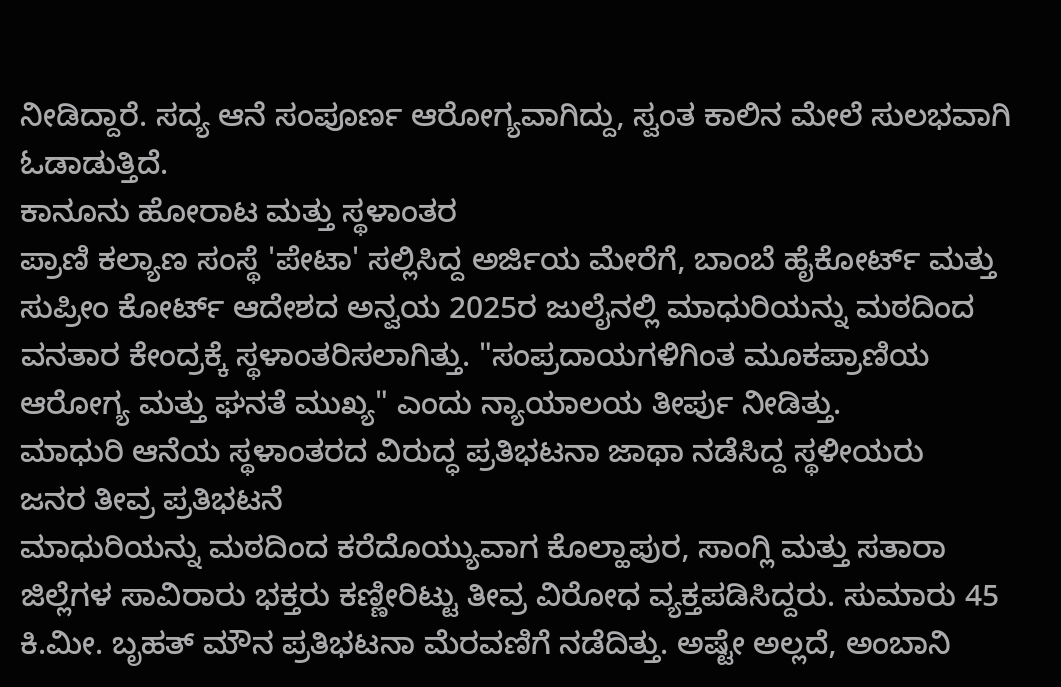ನೀಡಿದ್ದಾರೆ. ಸದ್ಯ ಆನೆ ಸಂಪೂರ್ಣ ಆರೋಗ್ಯವಾಗಿದ್ದು, ಸ್ವಂತ ಕಾಲಿನ ಮೇಲೆ ಸುಲಭವಾಗಿ ಓಡಾಡುತ್ತಿದೆ.
ಕಾನೂನು ಹೋರಾಟ ಮತ್ತು ಸ್ಥಳಾಂತರ
ಪ್ರಾಣಿ ಕಲ್ಯಾಣ ಸಂಸ್ಥೆ 'ಪೇಟಾ' ಸಲ್ಲಿಸಿದ್ದ ಅರ್ಜಿಯ ಮೇರೆಗೆ, ಬಾಂಬೆ ಹೈಕೋರ್ಟ್ ಮತ್ತು ಸುಪ್ರೀಂ ಕೋರ್ಟ್ ಆದೇಶದ ಅನ್ವಯ 2025ರ ಜುಲೈನಲ್ಲಿ ಮಾಧುರಿಯನ್ನು ಮಠದಿಂದ ವನತಾರ ಕೇಂದ್ರಕ್ಕೆ ಸ್ಥಳಾಂತರಿಸಲಾಗಿತ್ತು. "ಸಂಪ್ರದಾಯಗಳಿಗಿಂತ ಮೂಕಪ್ರಾಣಿಯ ಆರೋಗ್ಯ ಮತ್ತು ಘನತೆ ಮುಖ್ಯ" ಎಂದು ನ್ಯಾಯಾಲಯ ತೀರ್ಪು ನೀಡಿತ್ತು.
ಮಾಧುರಿ ಆನೆಯ ಸ್ಥಳಾಂತರದ ವಿರುದ್ಧ ಪ್ರತಿಭಟನಾ ಜಾಥಾ ನಡೆಸಿದ್ದ ಸ್ಥಳೀಯರು
ಜನರ ತೀವ್ರ ಪ್ರತಿಭಟನೆ
ಮಾಧುರಿಯನ್ನು ಮಠದಿಂದ ಕರೆದೊಯ್ಯುವಾಗ ಕೊಲ್ಹಾಪುರ, ಸಾಂಗ್ಲಿ ಮತ್ತು ಸತಾರಾ ಜಿಲ್ಲೆಗಳ ಸಾವಿರಾರು ಭಕ್ತರು ಕಣ್ಣೀರಿಟ್ಟು ತೀವ್ರ ವಿರೋಧ ವ್ಯಕ್ತಪಡಿಸಿದ್ದರು. ಸುಮಾರು 45 ಕಿ.ಮೀ. ಬೃಹತ್ ಮೌನ ಪ್ರತಿಭಟನಾ ಮೆರವಣಿಗೆ ನಡೆದಿತ್ತು. ಅಷ್ಟೇ ಅಲ್ಲದೆ, ಅಂಬಾನಿ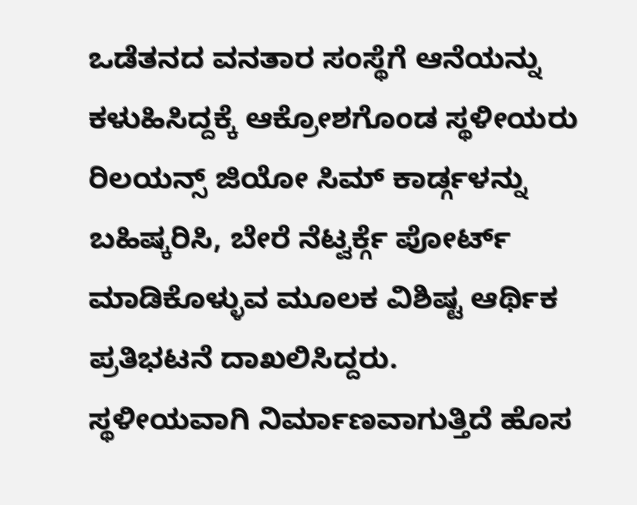ಒಡೆತನದ ವನತಾರ ಸಂಸ್ಥೆಗೆ ಆನೆಯನ್ನು ಕಳುಹಿಸಿದ್ದಕ್ಕೆ ಆಕ್ರೋಶಗೊಂಡ ಸ್ಥಳೀಯರು ರಿಲಯನ್ಸ್ ಜಿಯೋ ಸಿಮ್ ಕಾರ್ಡ್ಗಳನ್ನು ಬಹಿಷ್ಕರಿಸಿ, ಬೇರೆ ನೆಟ್ವರ್ಕ್ಗೆ ಪೋರ್ಟ್ ಮಾಡಿಕೊಳ್ಳುವ ಮೂಲಕ ವಿಶಿಷ್ಟ ಆರ್ಥಿಕ ಪ್ರತಿಭಟನೆ ದಾಖಲಿಸಿದ್ದರು.
ಸ್ಥಳೀಯವಾಗಿ ನಿರ್ಮಾಣವಾಗುತ್ತಿದೆ ಹೊಸ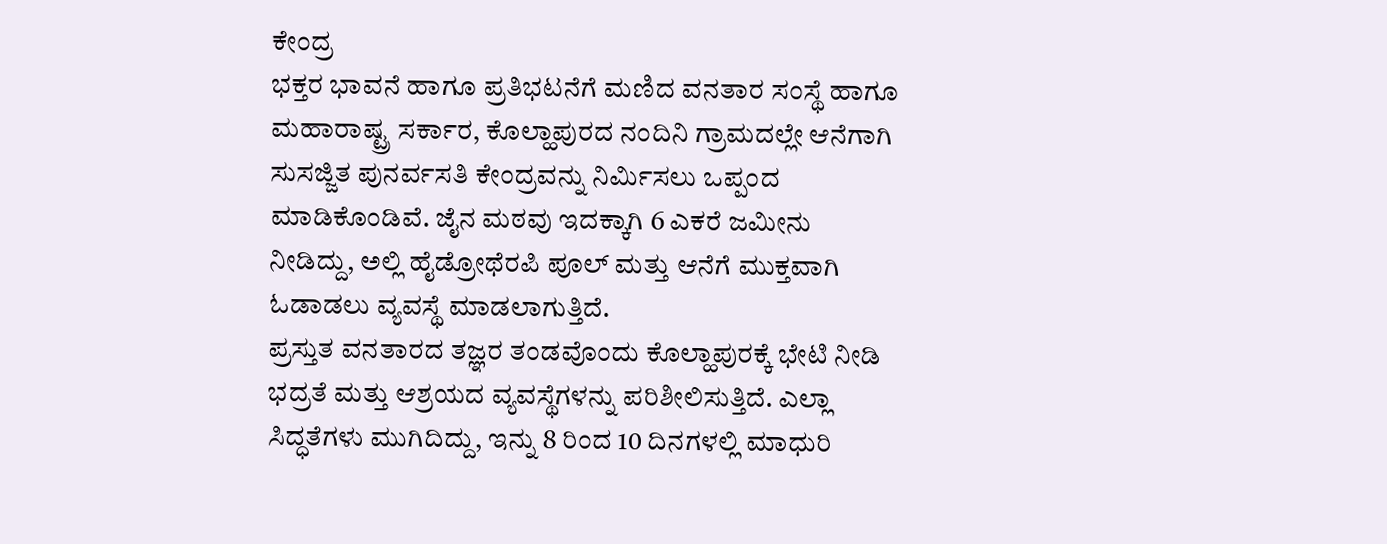ಕೇಂದ್ರ
ಭಕ್ತರ ಭಾವನೆ ಹಾಗೂ ಪ್ರತಿಭಟನೆಗೆ ಮಣಿದ ವನತಾರ ಸಂಸ್ಥೆ ಹಾಗೂ ಮಹಾರಾಷ್ಟ್ರ ಸರ್ಕಾರ, ಕೊಲ್ಹಾಪುರದ ನಂದಿನಿ ಗ್ರಾಮದಲ್ಲೇ ಆನೆಗಾಗಿ ಸುಸಜ್ಜಿತ ಪುನರ್ವಸತಿ ಕೇಂದ್ರವನ್ನು ನಿರ್ಮಿಸಲು ಒಪ್ಪಂದ ಮಾಡಿಕೊಂಡಿವೆ. ಜೈನ ಮಠವು ಇದಕ್ಕಾಗಿ 6 ಎಕರೆ ಜಮೀನು ನೀಡಿದ್ದು, ಅಲ್ಲಿ ಹೈಡ್ರೋಥೆರಪಿ ಪೂಲ್ ಮತ್ತು ಆನೆಗೆ ಮುಕ್ತವಾಗಿ ಓಡಾಡಲು ವ್ಯವಸ್ಥೆ ಮಾಡಲಾಗುತ್ತಿದೆ.
ಪ್ರಸ್ತುತ ವನತಾರದ ತಜ್ಞರ ತಂಡವೊಂದು ಕೊಲ್ಹಾಪುರಕ್ಕೆ ಭೇಟಿ ನೀಡಿ ಭದ್ರತೆ ಮತ್ತು ಆಶ್ರಯದ ವ್ಯವಸ್ಥೆಗಳನ್ನು ಪರಿಶೀಲಿಸುತ್ತಿದೆ. ಎಲ್ಲಾ ಸಿದ್ಧತೆಗಳು ಮುಗಿದಿದ್ದು, ಇನ್ನು 8 ರಿಂದ 10 ದಿನಗಳಲ್ಲಿ ಮಾಧುರಿ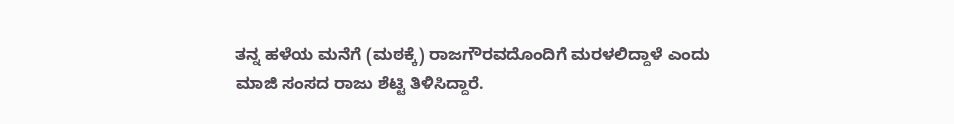ತನ್ನ ಹಳೆಯ ಮನೆಗೆ (ಮಠಕ್ಕೆ) ರಾಜಗೌರವದೊಂದಿಗೆ ಮರಳಲಿದ್ದಾಳೆ ಎಂದು ಮಾಜಿ ಸಂಸದ ರಾಜು ಶೆಟ್ಟಿ ತಿಳಿಸಿದ್ದಾರೆ.